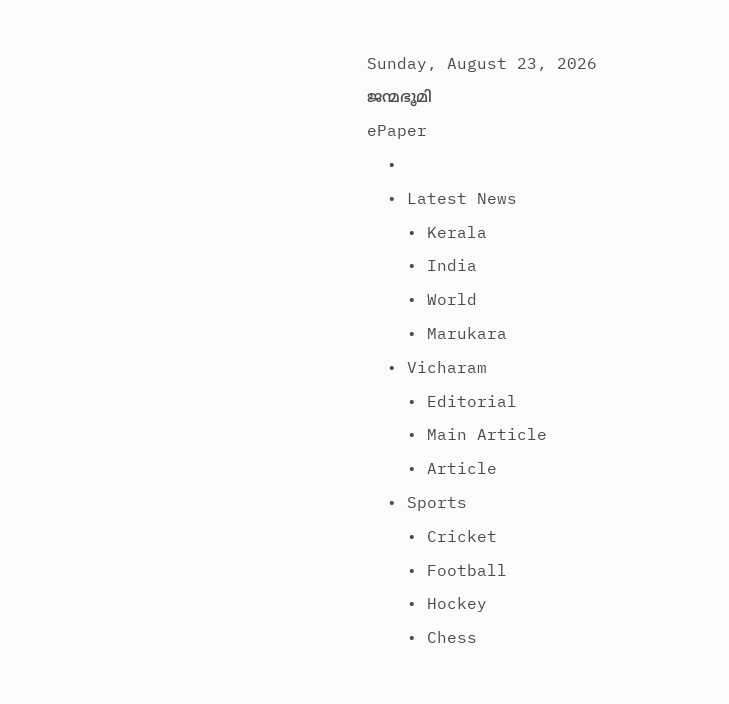Sunday, August 23, 2026
ജന്മഭൂമി
ePaper
  •
  • Latest News
    • Kerala
    • India
    • World
    • Marukara
  • Vicharam
    • Editorial
    • Main Article
    • Article
  • Sports
    • Cricket
    • Football
    • Hockey
    • Chess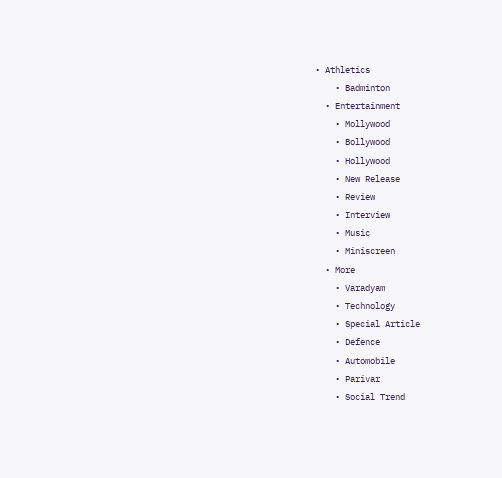• Athletics
    • Badminton
  • Entertainment
    • Mollywood
    • Bollywood
    • Hollywood
    • New Release
    • Review
    • Interview
    • Music
    • Miniscreen
  • More
    • Varadyam
    • Technology
    • Special Article
    • Defence
    • Automobile
    • Parivar
    • Social Trend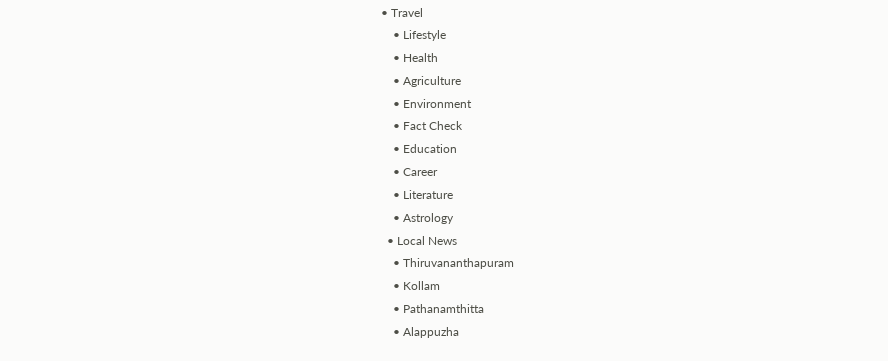• Travel
    • Lifestyle
    • Health
    • Agriculture
    • Environment
    • Fact Check
    • Education
    • Career
    • Literature
    • Astrology
  • Local News
    • Thiruvananthapuram
    • Kollam
    • Pathanamthitta
    • Alappuzha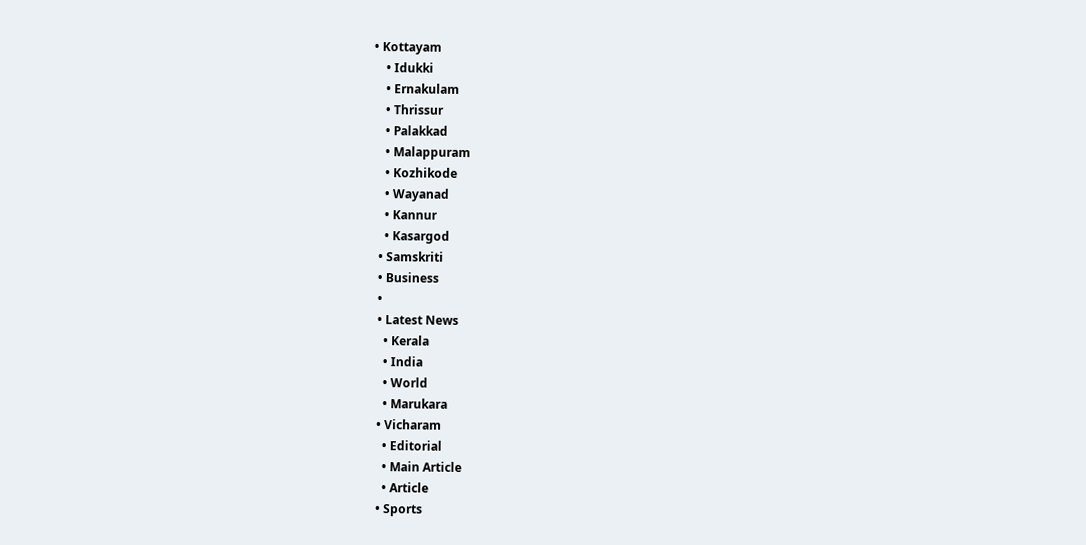• Kottayam
    • Idukki
    • Ernakulam
    • Thrissur
    • Palakkad
    • Malappuram
    • Kozhikode
    • Wayanad
    • Kannur
    • Kasargod
  • Samskriti
  • Business
  •
  • Latest News
    • Kerala
    • India
    • World
    • Marukara
  • Vicharam
    • Editorial
    • Main Article
    • Article
  • Sports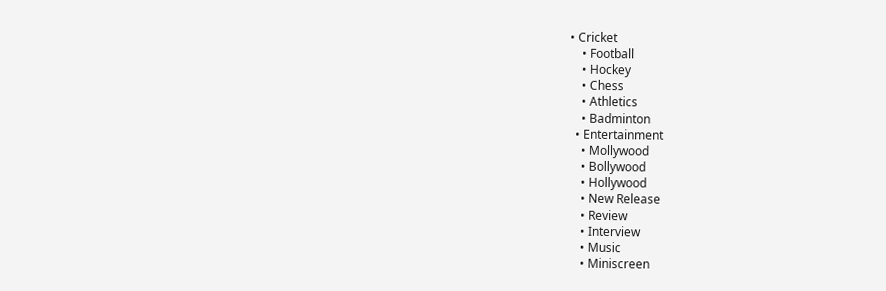• Cricket
    • Football
    • Hockey
    • Chess
    • Athletics
    • Badminton
  • Entertainment
    • Mollywood
    • Bollywood
    • Hollywood
    • New Release
    • Review
    • Interview
    • Music
    • Miniscreen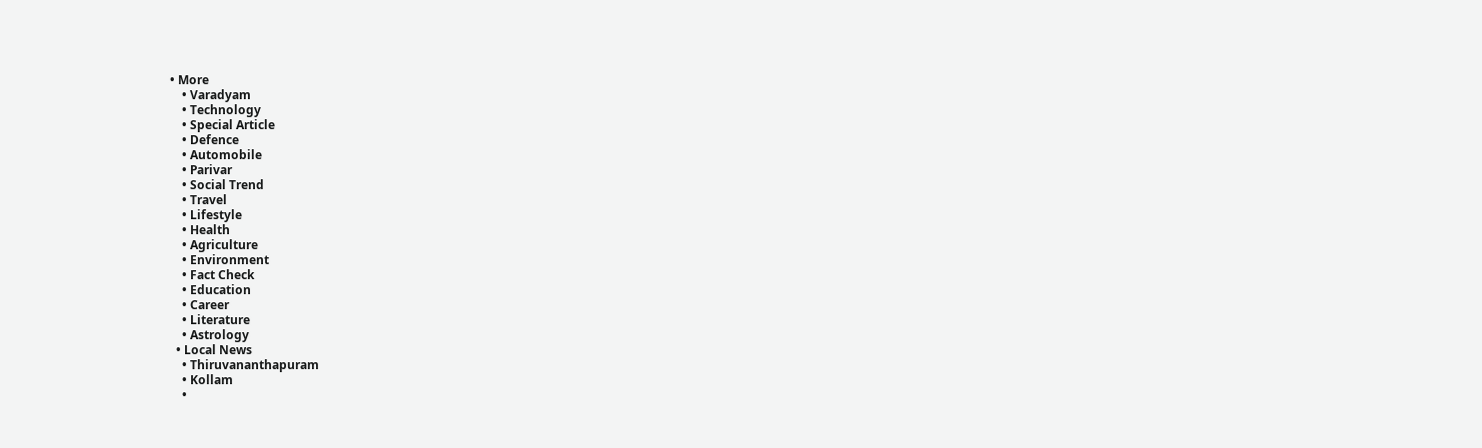• More
    • Varadyam
    • Technology
    • Special Article
    • Defence
    • Automobile
    • Parivar
    • Social Trend
    • Travel
    • Lifestyle
    • Health
    • Agriculture
    • Environment
    • Fact Check
    • Education
    • Career
    • Literature
    • Astrology
  • Local News
    • Thiruvananthapuram
    • Kollam
    •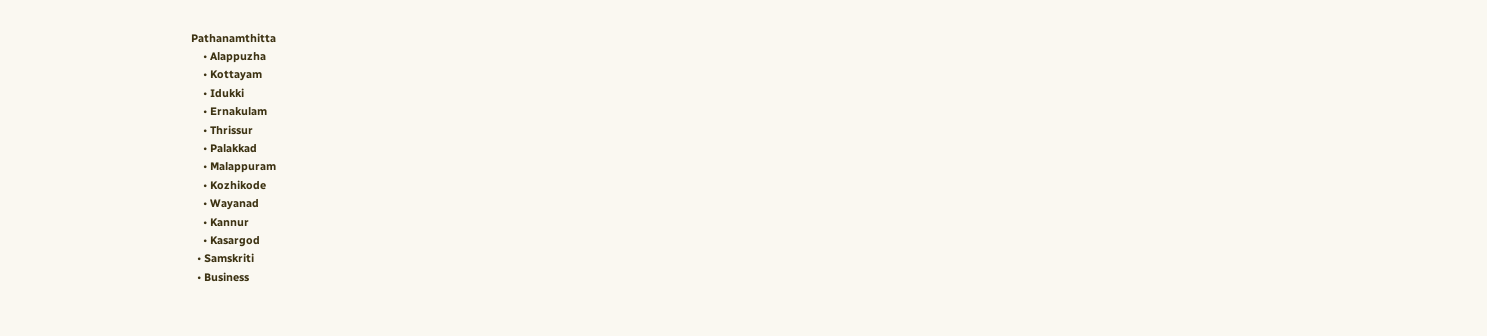Pathanamthitta
    • Alappuzha
    • Kottayam
    • Idukki
    • Ernakulam
    • Thrissur
    • Palakkad
    • Malappuram
    • Kozhikode
    • Wayanad
    • Kannur
    • Kasargod
  • Samskriti
  • Business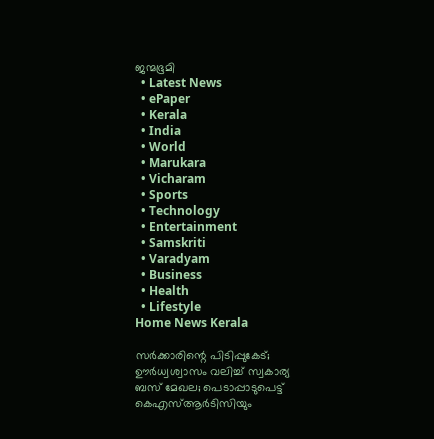ജന്മഭൂമി
  • Latest News
  • ePaper
  • Kerala
  • India
  • World
  • Marukara
  • Vicharam
  • Sports
  • Technology
  • Entertainment
  • Samskriti
  • Varadyam
  • Business
  • Health
  • Lifestyle
Home News Kerala

സര്‍ക്കാരിന്റെ പിടിപ്പുകേട്; ഊര്‍ധ്വശ്വാസം വലിച്ച് സ്വകാര്യ ബസ് മേഖല; പെടാപ്പാടുപെട്ട് കെഎസ്ആര്‍ടിസിയും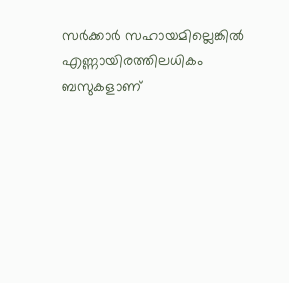സര്‍ക്കാര്‍ സഹായമില്ലെങ്കില്‍ എണ്ണായിരത്തിലധികം ബസുകളാണ്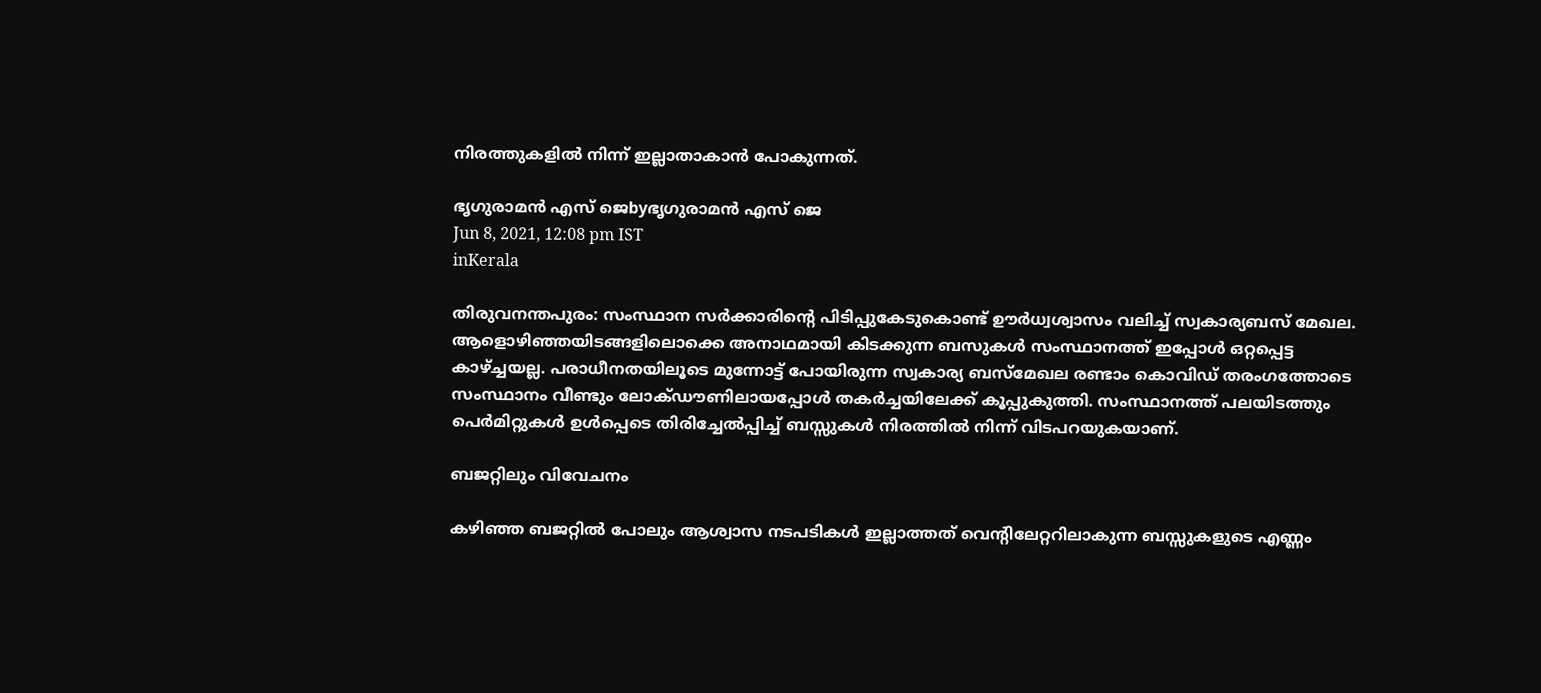നിരത്തുകളില്‍ നിന്ന് ഇല്ലാതാകാന്‍ പോകുന്നത്.

ഭൃഗുരാമന്‍ എസ് ജെbyഭൃഗുരാമന്‍ എസ് ജെ
Jun 8, 2021, 12:08 pm IST
inKerala

തിരുവനന്തപുരം: സംസ്ഥാന സര്‍ക്കാരിന്റെ പിടിപ്പുകേടുകൊണ്ട് ഊര്‍ധ്വശ്വാസം വലിച്ച് സ്വകാര്യബസ് മേഖല. ആളൊഴിഞ്ഞയിടങ്ങളിലൊക്കെ അനാഥമായി കിടക്കുന്ന ബസുകള്‍ സംസ്ഥാനത്ത് ഇപ്പോള്‍ ഒറ്റപ്പെട്ട കാഴ്‌ച്ചയല്ല. പരാധീനതയിലൂടെ മുന്നോട്ട് പോയിരുന്ന സ്വകാര്യ ബസ്‌മേഖല രണ്ടാം കൊവിഡ് തരംഗത്തോടെ സംസ്ഥാനം വീണ്ടും ലോക്ഡൗണിലായപ്പോള്‍ തകര്‍ച്ചയിലേക്ക് കൂപ്പുകുത്തി. സംസ്ഥാനത്ത് പലയിടത്തും പെര്‍മിറ്റുകള്‍ ഉള്‍പ്പെടെ തിരിച്ചേല്‍പ്പിച്ച് ബസ്സുകള്‍ നിരത്തില്‍ നിന്ന് വിടപറയുകയാണ്.

ബജറ്റിലും വിവേചനം

കഴിഞ്ഞ ബജറ്റില്‍ പോലും ആശ്വാസ നടപടികള്‍ ഇല്ലാത്തത് വെന്റിലേറ്ററിലാകുന്ന ബസ്സുകളുടെ എണ്ണം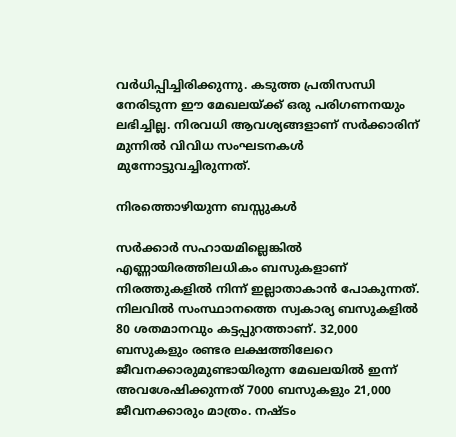വര്‍ധിപ്പിച്ചിരിക്കുന്നു. കടുത്ത പ്രതിസന്ധി നേരിടുന്ന ഈ മേഖലയ്‌ക്ക് ഒരു പരിഗണനയും ലഭിച്ചില്ല. നിരവധി ആവശ്യങ്ങളാണ് സര്‍ക്കാരിന് മുന്നില്‍ വിവിധ സംഘടനകള്‍ മുന്നോട്ടുവച്ചിരുന്നത്.

നിരത്തൊഴിയുന്ന ബസ്സുകള്‍

സര്‍ക്കാര്‍ സഹായമില്ലെങ്കില്‍ എണ്ണായിരത്തിലധികം ബസുകളാണ് നിരത്തുകളില്‍ നിന്ന് ഇല്ലാതാകാന്‍ പോകുന്നത്. നിലവില്‍ സംസ്ഥാനത്തെ സ്വകാര്യ ബസുകളില്‍ 80 ശതമാനവും കട്ടപ്പുറത്താണ്. 32,000 ബസുകളും രണ്ടര ലക്ഷത്തിലേറെ ജീവനക്കാരുമുണ്ടായിരുന്ന മേഖലയില്‍ ഇന്ന് അവശേഷിക്കുന്നത് 7000 ബസുകളും 21,000 ജീവനക്കാരും മാത്രം. നഷ്ടം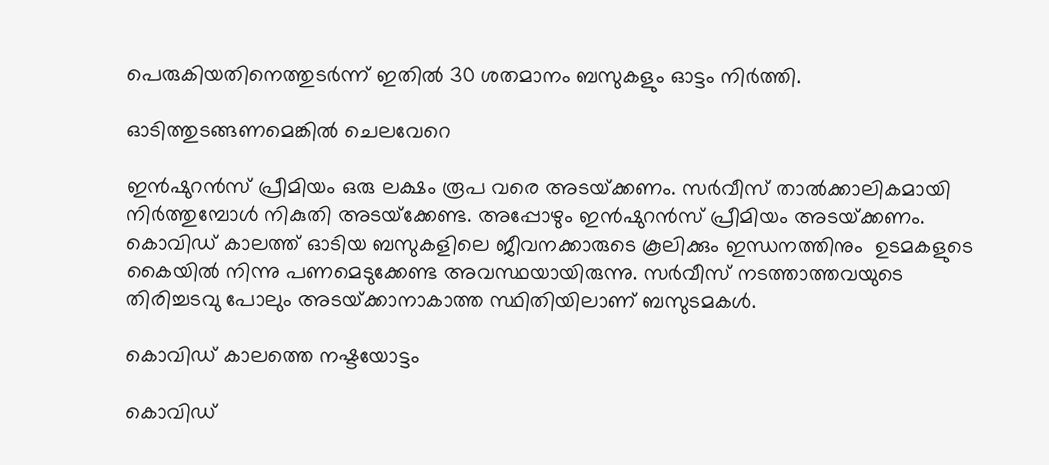പെരുകിയതിനെത്തുടര്‍ന്ന് ഇതില്‍ 30 ശതമാനം ബസുകളും ഓട്ടം നിര്‍ത്തി.

ഓടിത്തുടങ്ങണമെങ്കില്‍ ചെലവേറെ

ഇന്‍ഷുറന്‍സ് പ്രീമിയം ഒരു ലക്ഷം രൂപ വരെ അടയ്‌ക്കണം. സര്‍വീസ് താല്‍ക്കാലികമായി നിര്‍ത്തുമ്പോള്‍ നികുതി അടയ്‌ക്കേണ്ട. അപ്പോഴും ഇന്‍ഷുറന്‍സ് പ്രീമിയം അടയ്‌ക്കണം. കൊവിഡ് കാലത്ത് ഓടിയ ബസുകളിലെ ജീവനക്കാരുടെ കൂലിക്കും ഇന്ധനത്തിനും  ഉടമകളുടെ കൈയില്‍ നിന്നു പണമെടുക്കേണ്ട അവസ്ഥയായിരുന്നു. സര്‍വീസ് നടത്താത്തവയുടെ തിരിച്ചടവു പോലും അടയ്‌ക്കാനാകാത്ത സ്ഥിതിയിലാണ് ബസുടമകള്‍.

കൊവിഡ് കാലത്തെ നഷ്ടയോട്ടം

കൊവിഡ്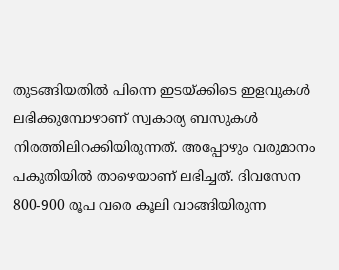തുടങ്ങിയതില്‍ പിന്നെ ഇടയ്‌ക്കിടെ ഇളവുകള്‍ ലഭിക്കുമ്പോഴാണ് സ്വകാര്യ ബസുകള്‍ നിരത്തിലിറക്കിയിരുന്നത്. അപ്പോഴും വരുമാനം പകുതിയില്‍ താഴെയാണ് ലഭിച്ചത്. ദിവസേന 800-900 രൂപ വരെ കൂലി വാങ്ങിയിരുന്ന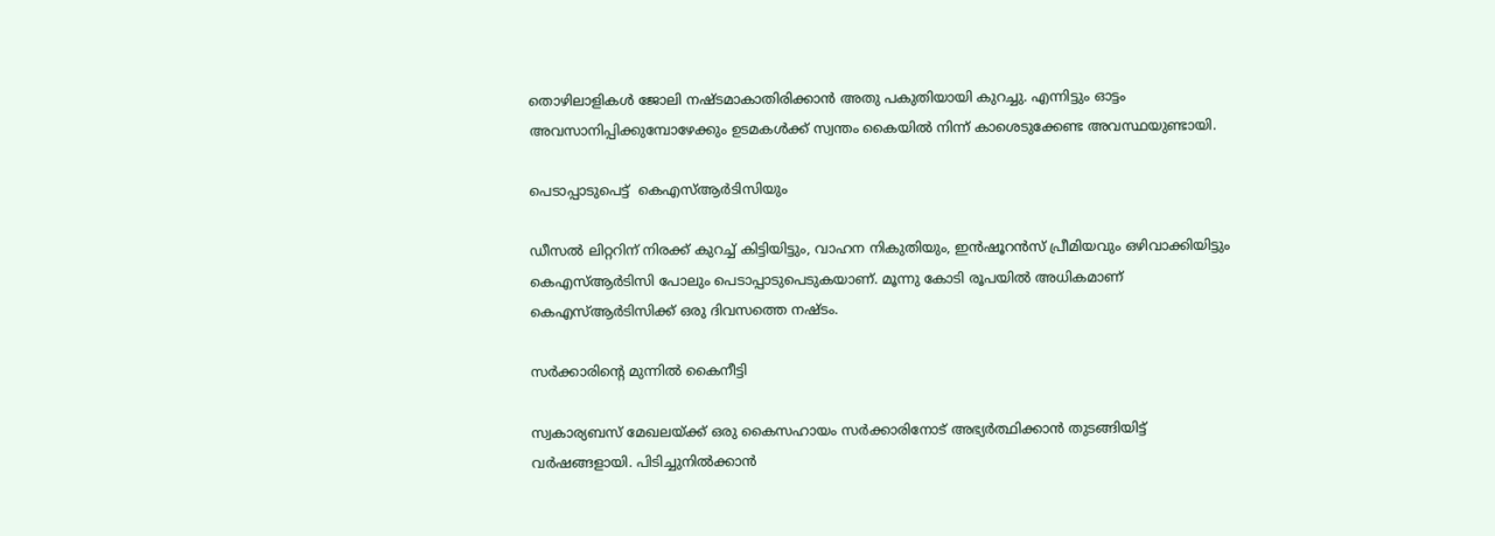തൊഴിലാളികള്‍ ജോലി നഷ്ടമാകാതിരിക്കാന്‍ അതു പകുതിയായി കുറച്ചു. എന്നിട്ടും ഓട്ടം അവസാനിപ്പിക്കുമ്പോഴേക്കും ഉടമകള്‍ക്ക് സ്വന്തം കൈയില്‍ നിന്ന് കാശെടുക്കേണ്ട അവസ്ഥയുണ്ടായി.

പെടാപ്പാടുപെട്ട്  കെഎസ്ആര്‍ടിസിയും

ഡീസല്‍ ലിറ്ററിന് നിരക്ക് കുറച്ച് കിട്ടിയിട്ടും, വാഹന നികുതിയും, ഇന്‍ഷൂറന്‍സ് പ്രീമിയവും ഒഴിവാക്കിയിട്ടും കെഎസ്ആര്‍ടിസി പോലും പെടാപ്പാടുപെടുകയാണ്. മൂന്നു കോടി രൂപയില്‍ അധികമാണ് കെഎസ്ആര്‍ടിസിക്ക് ഒരു ദിവസത്തെ നഷ്ടം.

സര്‍ക്കാരിന്റെ മുന്നില്‍ കൈനീട്ടി

സ്വകാര്യബസ് മേഖലയ്‌ക്ക് ഒരു കൈസഹായം സര്‍ക്കാരിനോട് അഭ്യര്‍ത്ഥിക്കാന്‍ തുടങ്ങിയിട്ട് വര്‍ഷങ്ങളായി. പിടിച്ചുനില്‍ക്കാന്‍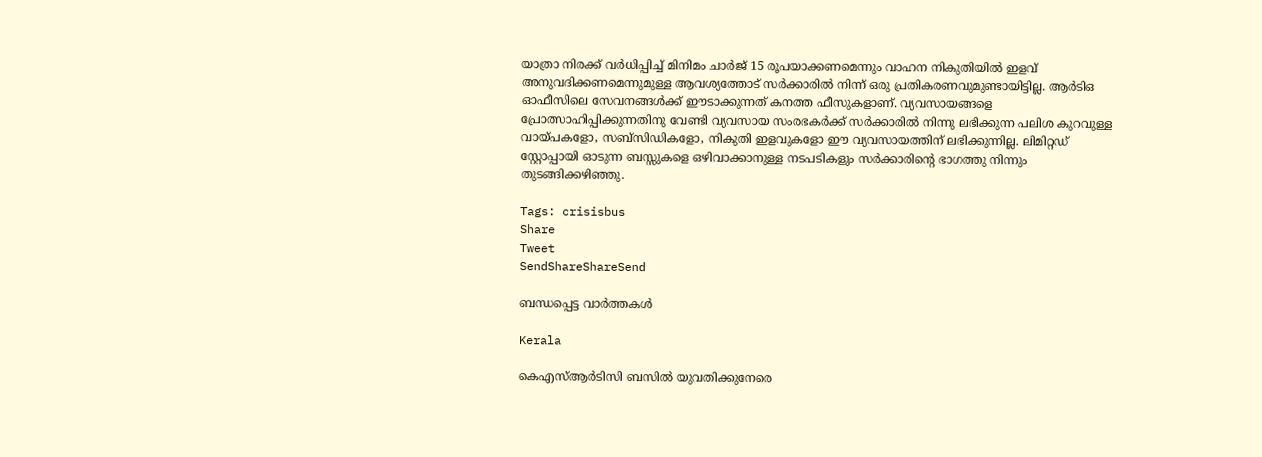യാത്രാ നിരക്ക് വര്‍ധിപ്പിച്ച് മിനിമം ചാര്‍ജ് 15 രൂപയാക്കണമെന്നും വാഹന നികുതിയില്‍ ഇളവ് അനുവദിക്കണമെന്നുമുള്ള ആവശ്യത്തോട് സര്‍ക്കാരില്‍ നിന്ന് ഒരു പ്രതികരണവുമുണ്ടായിട്ടില്ല. ആര്‍ടിഒ ഓഫീസിലെ സേവനങ്ങള്‍ക്ക് ഈടാക്കുന്നത് കനത്ത ഫീസുകളാണ്. വ്യവസായങ്ങളെ പ്രോത്സാഹിപ്പിക്കുന്നതിനു വേണ്ടി വ്യവസായ സംരഭകര്‍ക്ക് സര്‍ക്കാരില്‍ നിന്നു ലഭിക്കുന്ന പലിശ കുറവുള്ള വായ്‌പകളോ, സബ്‌സിഡികളോ, നികുതി ഇളവുകളോ ഈ വ്യവസായത്തിന് ലഭിക്കുന്നില്ല. ലിമിറ്റഡ് സ്റ്റോപ്പായി ഓടുന്ന ബസ്സുകളെ ഒഴിവാക്കാനുള്ള നടപടികളും സര്‍ക്കാരിന്റെ ഭാഗത്തു നിന്നും തുടങ്ങിക്കഴിഞ്ഞു.

Tags: crisisbus
Share
Tweet
SendShareShareSend

ബന്ധപ്പെട്ട വാര്‍ത്തകള്‍

Kerala

കെഎസ്ആര്‍ടിസി ബസില്‍ യുവതിക്കുനേരെ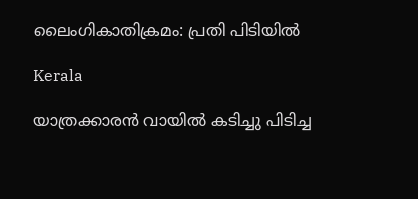ലൈംഗികാതിക്രമം: പ്രതി പിടിയില്‍

Kerala

യാത്രക്കാരന്‍ വായില്‍ കടിച്ചു പിടിച്ച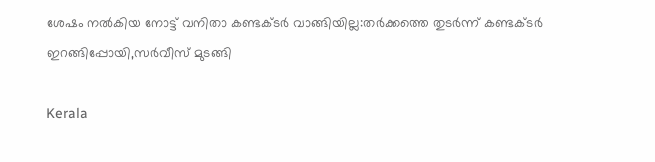ശേഷം നല്‍കിയ നോട്ട് വനിതാ കണ്ടക്ടര്‍ വാങ്ങിയില്ല:തര്‍ക്കത്തെ തുടര്‍ന്ന് കണ്ടക്ടര്‍ ഇറങ്ങിപ്പോയി,സര്‍വീസ് മുടങ്ങി

Kerala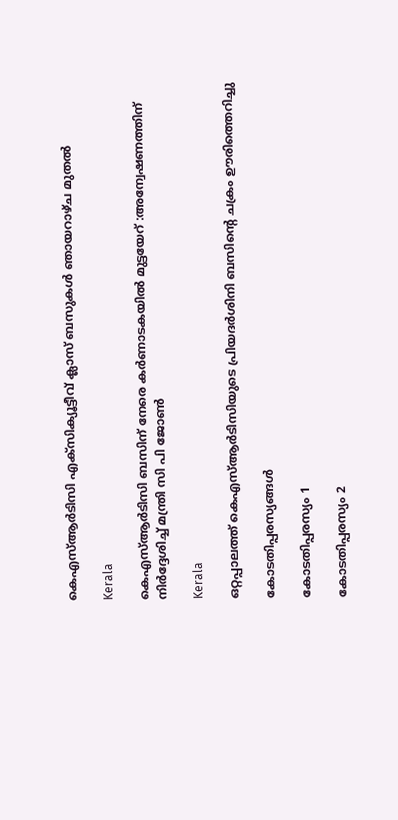കെഎസ്ആര്‍ടിസി എക്സിക്യൂട്ടീവ് ക്ലാസ് ബസുകള്‍ ഞായറാഴ്ച മുതല്‍

Kerala

കെഎസ്ആര്‍ടിസി ബസിന് നേരെ കര്‍ണാടകയില്‍ മുട്ടയേറ് :അന്വേഷണത്തിന് നിര്‍ദ്ദേശിച്ച് മന്ത്രി സി പി ജോണ്‍

Kerala

ഒറ്റപ്പാലത്ത് കെഎസ്ആര്‍ടിസിയുടെ പ്രിയദര്‍ശിനി ബസിന്റെ ചക്രം ഊരിത്തെറിച്ചു

കോടതിപ്പരസ്യങ്ങള്‍

കോടതിപ്പരസ്യം 1

കോടതിപ്പരസ്യം 2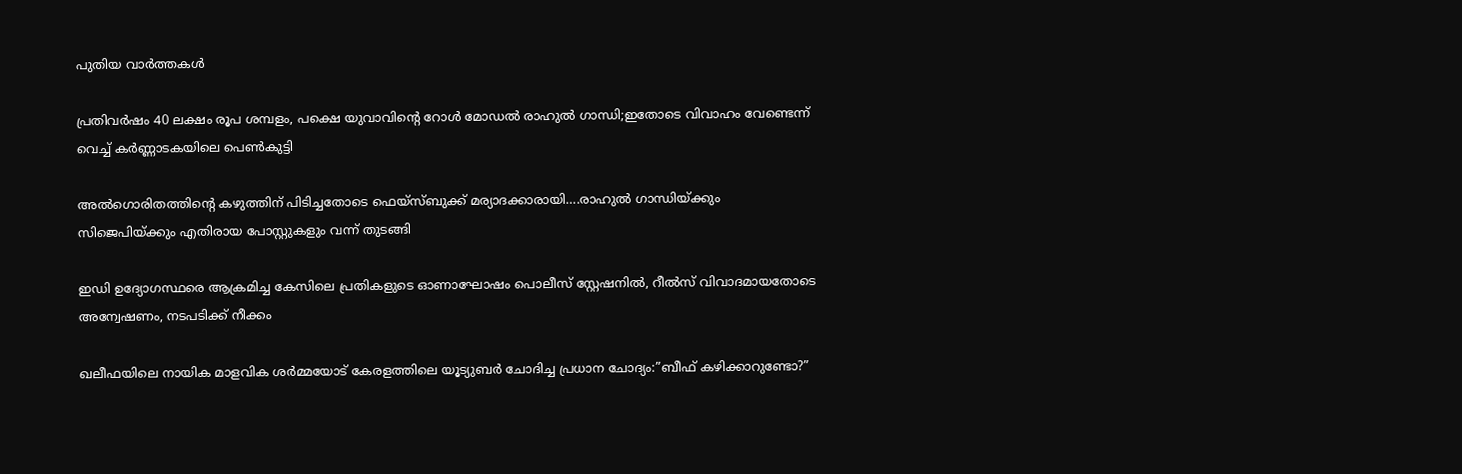പുതിയ വാര്‍ത്തകള്‍

പ്രതിവര്‍ഷം 40 ലക്ഷം രൂപ ശമ്പളം, പക്ഷെ യുവാവിന്റെ റോള്‍ മോഡല്‍ രാഹുല്‍ ഗാന്ധി;ഇതോടെ വിവാഹം വേണ്ടെന്ന് വെച്ച് കര്‍ണ്ണാടകയിലെ പെണ്‍കുട്ടി

അല്‍ഗൊരിതത്തിന്റെ കഴുത്തിന് പിടിച്ചതോടെ ഫെയ്സ്ബുക്ക് മര്യാദക്കാരായി….രാഹുല്‍ ഗാന്ധിയ്‌ക്കും സിജെപിയ്‌ക്കും എതിരായ പോസ്റ്റുകളും വന്ന് തുടങ്ങി

ഇഡി ഉദ്യോഗസ്ഥരെ ആക്രമിച്ച കേസിലെ പ്രതികളുടെ ഓണാഘോഷം പൊലീസ് സ്റ്റേഷനില്‍, റീല്‍സ് വിവാദമായതോടെ അന്വേഷണം, നടപടിക്ക് നീക്കം

ഖലീഫയിലെ നായിക മാളവിക ശര്‍മ്മയോട് കേരളത്തിലെ യൂട്യുബര്‍ ചോദിച്ച പ്രധാന ചോദ്യം:”ബീഫ് കഴിക്കാറുണ്ടോ?”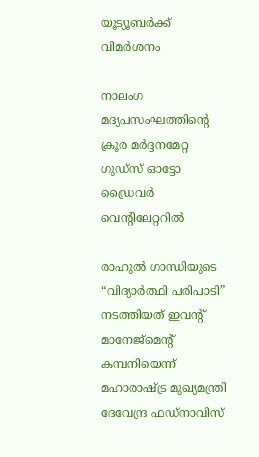യൂട്യൂബര്‍ക്ക് വിമര്‍ശനം

നാലംഗ മദ്യപസംഘത്തിന്റെ ക്രൂര മര്‍ദ്ദനമേറ്റ ഗുഡ്‌സ് ഓട്ടോ ഡ്രൈവര്‍ വെന്റിലേറ്ററില്‍

രാഹുൽ ഗാന്ധിയുടെ “വിദ്യാർത്ഥി പരിപാടി” നടത്തിയത് ഇവന്‍റ് മാനേജ്മെന്‍റ് കമ്പനിയെന്ന് മഹാരാഷ്‌ട്ര മുഖ്യമന്ത്രി ദേവേന്ദ്ര ഫഡ്‌നാവിസ്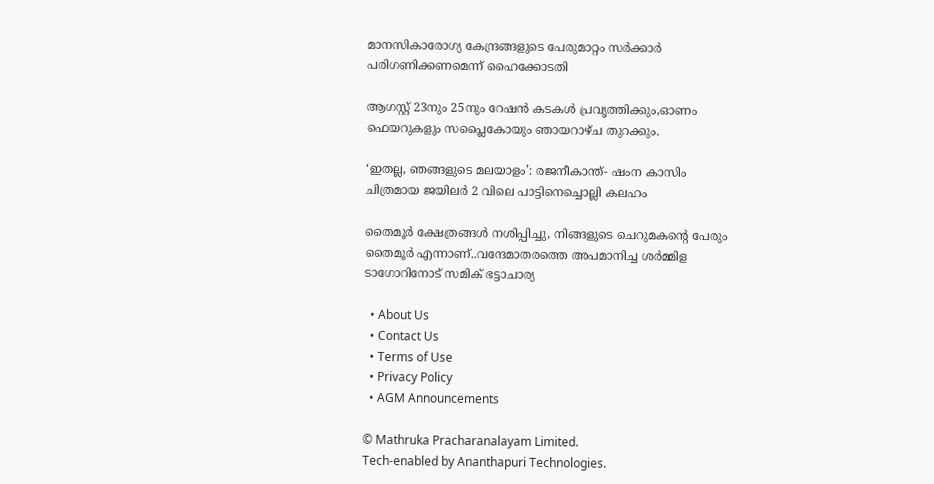മാനസികാരോഗ്യ കേന്ദ്രങ്ങളുടെ പേരുമാറ്റം സര്‍ക്കാര്‍ പരിഗണിക്കണമെന്ന് ഹൈക്കോടതി

ആഗസ്റ്റ് 23നും 25നും റേഷന്‍ കടകള്‍ പ്രവൃത്തിക്കും,ഓണം ഫെയറുകളും സപ്ലൈകോയും ഞായറാഴ്ച തുറക്കും.

‘ഇതല്ല, ഞങ്ങളുടെ മലയാളം’: രജനീകാന്ത്- ഷംന കാസിം ചിത്രമായ ജയിലര്‍ 2 വിലെ പാട്ടിനെച്ചൊല്ലി കലഹം

തൈമൂര്‍ ക്ഷേത്രങ്ങള്‍ നശിപ്പിച്ചു, നിങ്ങളുടെ ചെറുമകന്റെ പേരും തൈമൂര്‍ എന്നാണ്..വന്ദേമാതരത്തെ അപമാനിച്ച ശര്‍മ്മിള ടാഗോറിനോട് സമിക് ഭട്ടാചാര്യ

  • About Us
  • Contact Us
  • Terms of Use
  • Privacy Policy
  • AGM Announcements

© Mathruka Pracharanalayam Limited.
Tech-enabled by Ananthapuri Technologies.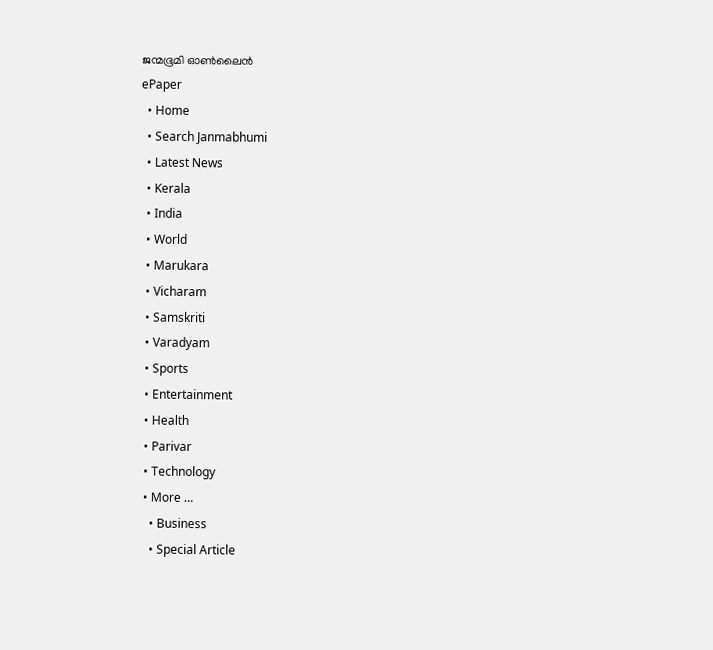ജന്മഭൂമി ഓണ്‍ലൈന്‍
ePaper
  • Home
  • Search Janmabhumi
  • Latest News
  • Kerala
  • India
  • World
  • Marukara
  • Vicharam
  • Samskriti
  • Varadyam
  • Sports
  • Entertainment
  • Health
  • Parivar
  • Technology
  • More …
    • Business
    • Special Article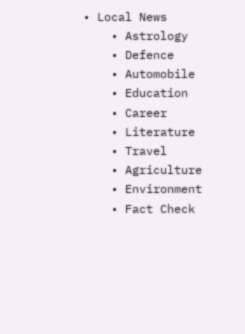• Local News
    • Astrology
    • Defence
    • Automobile
    • Education
    • Career
    • Literature
    • Travel
    • Agriculture
    • Environment
    • Fact Check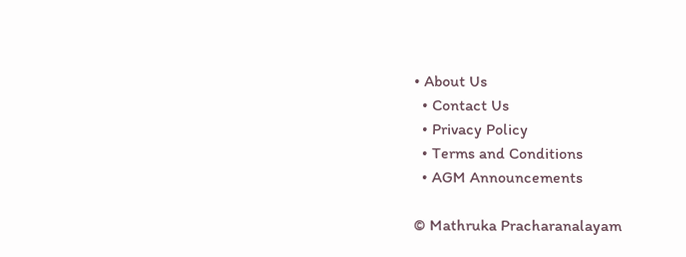• About Us
  • Contact Us
  • Privacy Policy
  • Terms and Conditions
  • AGM Announcements

© Mathruka Pracharanalayam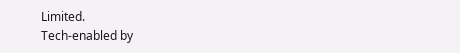Limited.
Tech-enabled by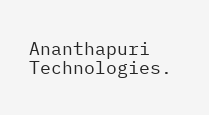Ananthapuri Technologies.